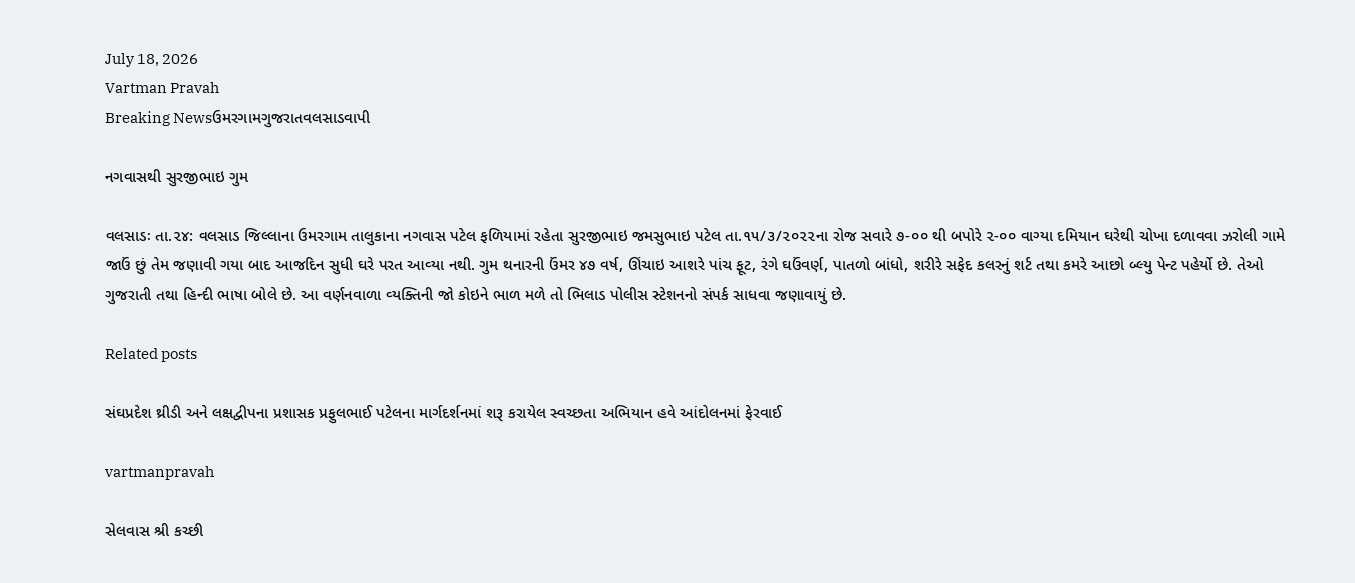July 18, 2026
Vartman Pravah
Breaking Newsઉમરગામગુજરાતવલસાડવાપી

નગવાસથી સુરજીભાઇ ગુમ

વલસાડઃ તા.૨૪: વલસાડ જિલ્લાના ઉમરગામ તાલુકાના નગવાસ પટેલ ફળિયામાં રહેતા સુરજીભાઇ જમસુભાઇ પટેલ તા.૧૫/૩/૨૦૨૨ના રોજ સવારે ૭-૦૦ થી બપોરે ૨-૦૦ વાગ્‍યા દમિયાન ઘરેથી ચોખા દળાવવા ઝરોલી ગામે જાઉં છું તેમ જણાવી ગયા બાદ આજદિન સુધી ઘરે પરત આવ્‍યા નથી. ગુમ થનારની ઉંમર ૪૭ વર્ષ, ઊંચાઇ આશરે પાંચ ફૂટ, રંગે ઘઉંવર્ણ, પાતળો બાંધો, શરીરે સફેદ કલરનું શર્ટ તથા કમરે આછો બ્‍લ્‍યુ પેન્‍ટ પહેર્યો છે. તેઓ ગુજરાતી તથા હિન્‍દી ભાષા બોલે છે. આ વર્ણનવાળા વ્‍યક્‍તિની જો કોઇને ભાળ મળે તો ભિલાડ પોલીસ સ્‍ટેશનનો સંપર્ક સાધવા જણાવાયું છે.

Related posts

સંઘપ્રદેશ થ્રીડી અને લક્ષદ્વીપના પ્રશાસક પ્રફુલભાઈ પટેલના માર્ગદર્શનમાં શરૂ કરાયેલ સ્‍વચ્‍છતા અભિયાન હવે આંદોલનમાં ફેરવાઈ

vartmanpravah

સેલવાસ શ્રી કચ્‍છી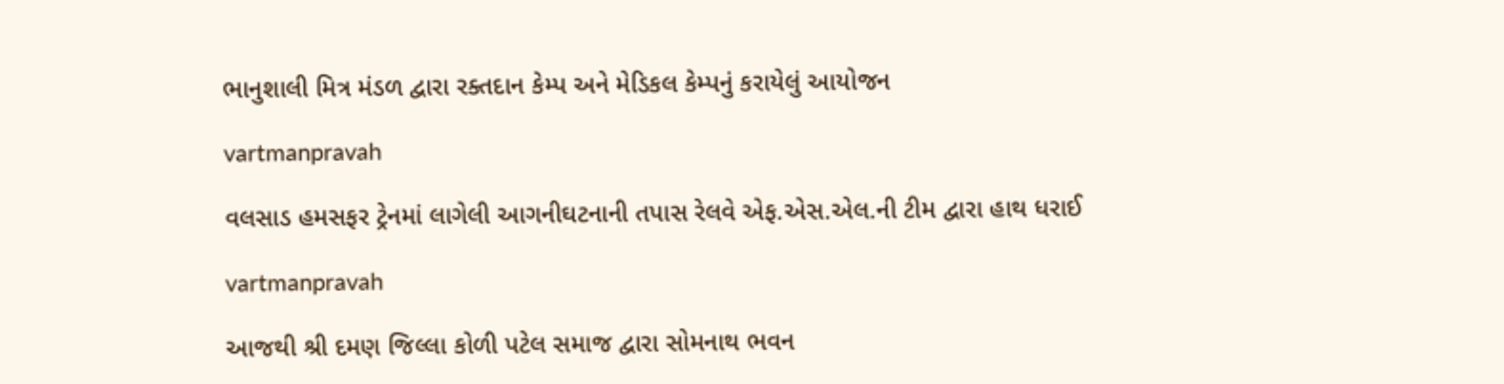ભાનુશાલી મિત્ર મંડળ દ્વારા રક્‍તદાન કેમ્‍પ અને મેડિકલ કેમ્‍પનું કરાયેલું આયોજન

vartmanpravah

વલસાડ હમસફર ટ્રેનમાં લાગેલી આગનીઘટનાની તપાસ રેલવે એફ.એસ.એલ.ની ટીમ દ્વારા હાથ ધરાઈ

vartmanpravah

આજથી શ્રી દમણ જિલ્લા કોળી પટેલ સમાજ દ્વારા સોમનાથ ભવન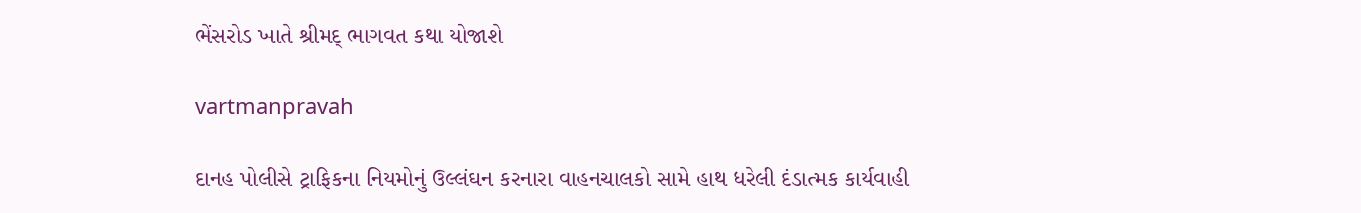ભેંસરોડ ખાતે શ્રીમદ્‌ ભાગવત કથા યોજાશે

vartmanpravah

દાનહ પોલીસે ટ્રાફિકના નિયમોનું ઉલ્લંઘન કરનારા વાહનચાલકો સામે હાથ ધરેલી દંડાત્‍મક કાર્યવાહી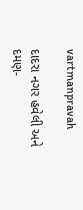vartmanpravah

દાદરા નગર હવેલી અને દમણ-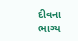દીવના ભાગ્‍ય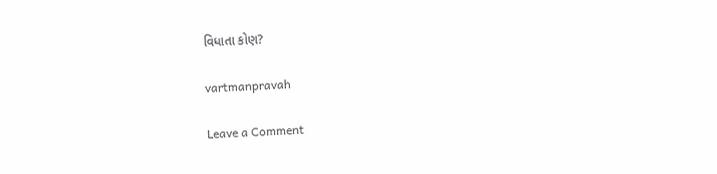વિધાતા કોણ?

vartmanpravah

Leave a Comment